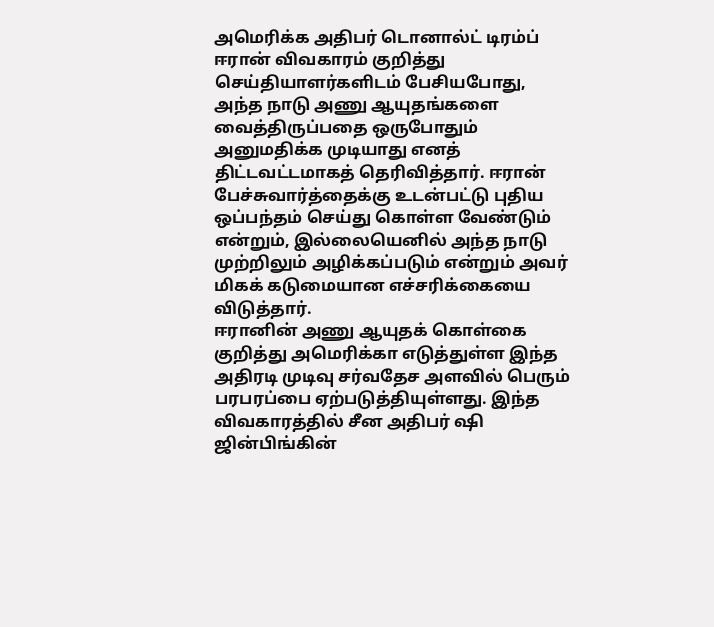அமெரிக்க அதிபர் டொனால்ட் டிரம்ப் ஈரான் விவகாரம் குறித்து செய்தியாளர்களிடம் பேசியபோது, அந்த நாடு அணு ஆயுதங்களை வைத்திருப்பதை ஒருபோதும் அனுமதிக்க முடியாது எனத் திட்டவட்டமாகத் தெரிவித்தார். ஈரான் பேச்சுவார்த்தைக்கு உடன்பட்டு புதிய ஒப்பந்தம் செய்து கொள்ள வேண்டும் என்றும், இல்லையெனில் அந்த நாடு முற்றிலும் அழிக்கப்படும் என்றும் அவர் மிகக் கடுமையான எச்சரிக்கையை விடுத்தார்.
ஈரானின் அணு ஆயுதக் கொள்கை குறித்து அமெரிக்கா எடுத்துள்ள இந்த அதிரடி முடிவு சர்வதேச அளவில் பெரும் பரபரப்பை ஏற்படுத்தியுள்ளது. இந்த விவகாரத்தில் சீன அதிபர் ஷி ஜின்பிங்கின்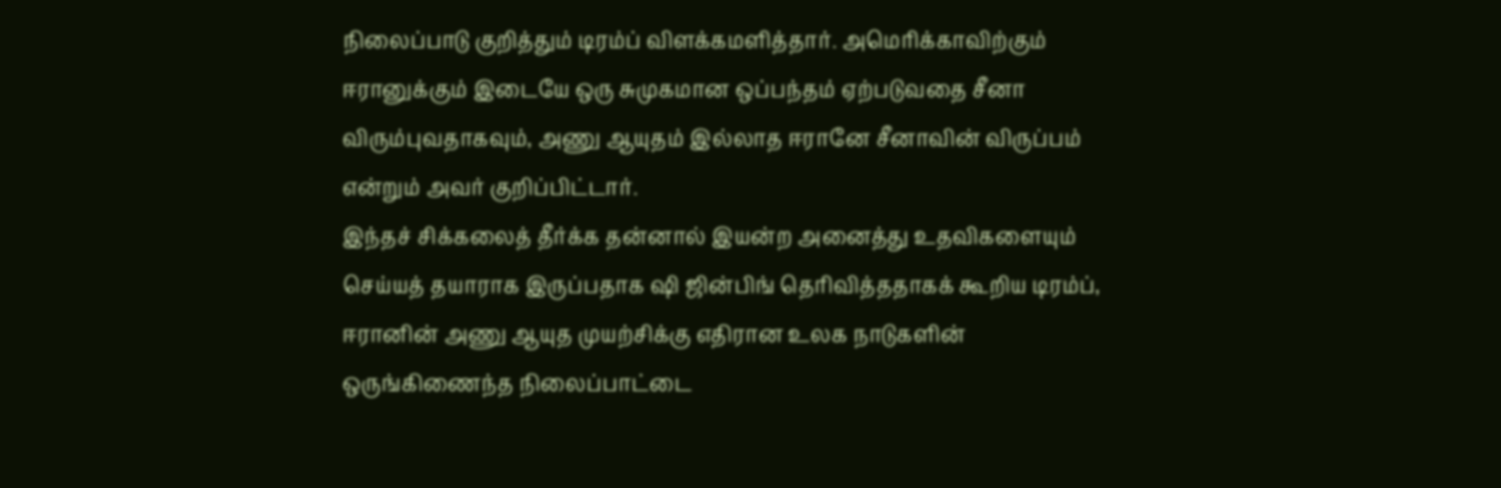நிலைப்பாடு குறித்தும் டிரம்ப் விளக்கமளித்தார். அமெரிக்காவிற்கும் ஈரானுக்கும் இடையே ஒரு சுமுகமான ஒப்பந்தம் ஏற்படுவதை சீனா விரும்புவதாகவும், அணு ஆயுதம் இல்லாத ஈரானே சீனாவின் விருப்பம் என்றும் அவர் குறிப்பிட்டார்.
இந்தச் சிக்கலைத் தீர்க்க தன்னால் இயன்ற அனைத்து உதவிகளையும் செய்யத் தயாராக இருப்பதாக ஷி ஜின்பிங் தெரிவித்ததாகக் கூறிய டிரம்ப், ஈரானின் அணு ஆயுத முயற்சிக்கு எதிரான உலக நாடுகளின் ஒருங்கிணைந்த நிலைப்பாட்டை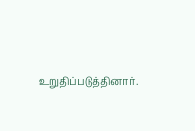உறுதிப்படுத்தினார்.